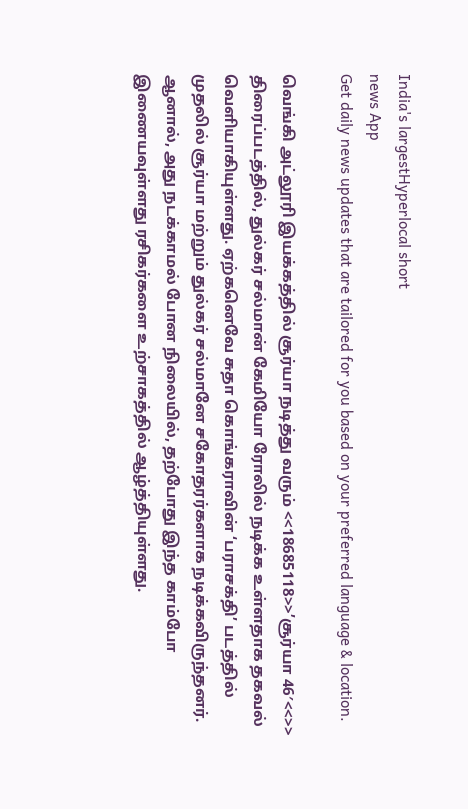India's largestHyperlocal short
news App
Get daily news updates that are tailored for you based on your preferred language & location.

வெங்கி அட்லூரி இயக்கத்தில் சூர்யா நடித்து வரும் <<18685118>>’சூர்யா 46′<<>> திரைப்படத்தில், துல்கர் சல்மான் கேமியோ ரோலில் நடிக்க உள்ளதாக தகவல் வெளியாகியுள்ளது. ஏற்கனெவே சுதா கொங்கராவின் ‘பராசக்தி’ படத்தில் முதலில் சூர்யா மற்றும் துல்கர் சல்மானே சகோதரர்களாக நடிக்கவிருந்தனர். ஆனால், அது நடக்காமல் போன நிலையில், தற்போது இந்த காம்போ இணையவுள்ளது ரசிகர்களை உற்சாகத்தில் ஆழ்த்தியுள்ளது.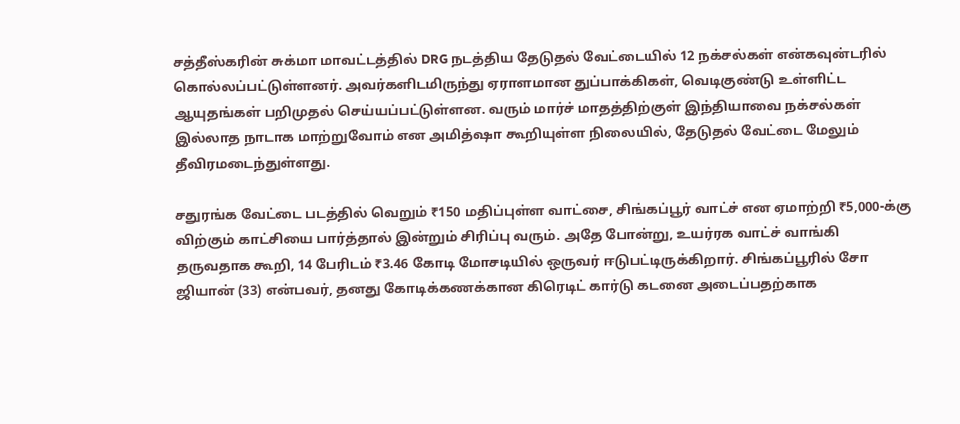சத்தீஸ்கரின் சுக்மா மாவட்டத்தில் DRG நடத்திய தேடுதல் வேட்டையில் 12 நக்சல்கள் என்கவுன்டரில் கொல்லப்பட்டுள்ளனர். அவர்களிடமிருந்து ஏராளமான துப்பாக்கிகள், வெடிகுண்டு உள்ளிட்ட ஆயுதங்கள் பறிமுதல் செய்யப்பட்டுள்ளன. வரும் மார்ச் மாதத்திற்குள் இந்தியாவை நக்சல்கள் இல்லாத நாடாக மாற்றுவோம் என அமித்ஷா கூறியுள்ள நிலையில், தேடுதல் வேட்டை மேலும் தீவிரமடைந்துள்ளது.

சதுரங்க வேட்டை படத்தில் வெறும் ₹150 மதிப்புள்ள வாட்சை, சிங்கப்பூர் வாட்ச் என ஏமாற்றி ₹5,000-க்கு விற்கும் காட்சியை பார்த்தால் இன்றும் சிரிப்பு வரும். அதே போன்று, உயர்ரக வாட்ச் வாங்கி தருவதாக கூறி, 14 பேரிடம் ₹3.46 கோடி மோசடியில் ஒருவர் ஈடுபட்டிருக்கிறார். சிங்கப்பூரில் சோ ஜியான் (33) என்பவர், தனது கோடிக்கணக்கான கிரெடிட் கார்டு கடனை அடைப்பதற்காக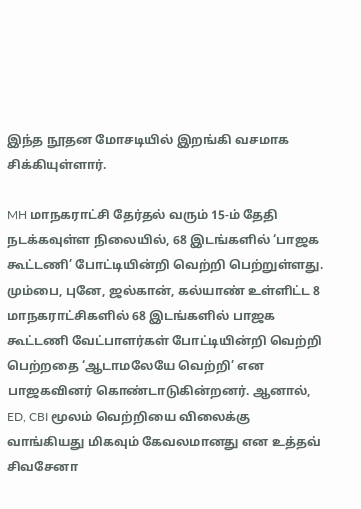இந்த நூதன மோசடியில் இறங்கி வசமாக சிக்கியுள்ளார்.

MH மாநகராட்சி தேர்தல் வரும் 15-ம் தேதி நடக்கவுள்ள நிலையில், 68 இடங்களில் ‘பாஜக கூட்டணி’ போட்டியின்றி வெற்றி பெற்றுள்ளது. மும்பை, புனே, ஜல்கான், கல்யாண் உள்ளிட்ட 8 மாநகராட்சிகளில் 68 இடங்களில் பாஜக கூட்டணி வேட்பாளர்கள் போட்டியின்றி வெற்றி பெற்றதை ‘ஆடாமலேயே வெற்றி’ என பாஜகவினர் கொண்டாடுகின்றனர். ஆனால், ED, CBI மூலம் வெற்றியை விலைக்கு வாங்கியது மிகவும் கேவலமானது என உத்தவ் சிவசேனா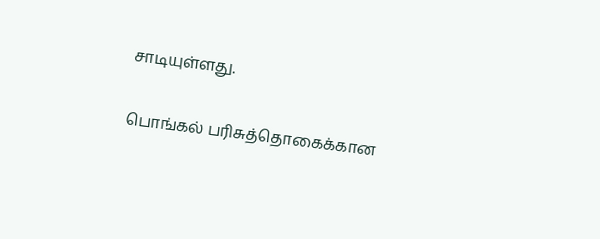சாடியுள்ளது.

பொங்கல் பரிசுத்தொகைக்கான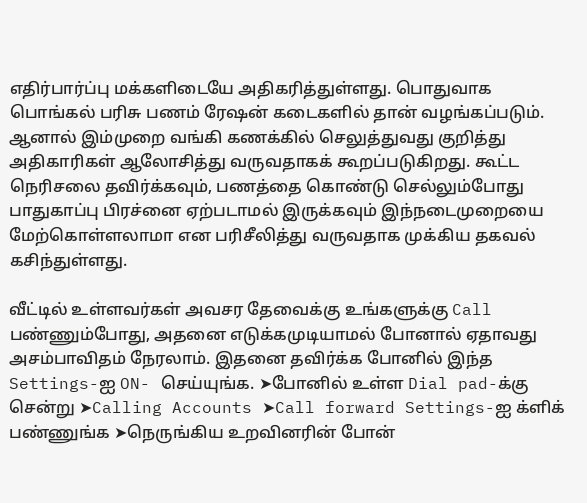எதிர்பார்ப்பு மக்களிடையே அதிகரித்துள்ளது. பொதுவாக பொங்கல் பரிசு பணம் ரேஷன் கடைகளில் தான் வழங்கப்படும். ஆனால் இம்முறை வங்கி கணக்கில் செலுத்துவது குறித்து அதிகாரிகள் ஆலோசித்து வருவதாகக் கூறப்படுகிறது. கூட்ட நெரிசலை தவிர்க்கவும், பணத்தை கொண்டு செல்லும்போது பாதுகாப்பு பிரச்னை ஏற்படாமல் இருக்கவும் இந்நடைமுறையை மேற்கொள்ளலாமா என பரிசீலித்து வருவதாக முக்கிய தகவல் கசிந்துள்ளது.

வீட்டில் உள்ளவர்கள் அவசர தேவைக்கு உங்களுக்கு Call பண்ணும்போது, அதனை எடுக்கமுடியாமல் போனால் ஏதாவது அசம்பாவிதம் நேரலாம். இதனை தவிர்க்க போனில் இந்த Settings-ஐ ON- செய்யுங்க. ➤போனில் உள்ள Dial pad-க்கு சென்று ➤Calling Accounts ➤Call forward Settings-ஐ க்ளிக் பண்ணுங்க ➤நெருங்கிய உறவினரின் போன்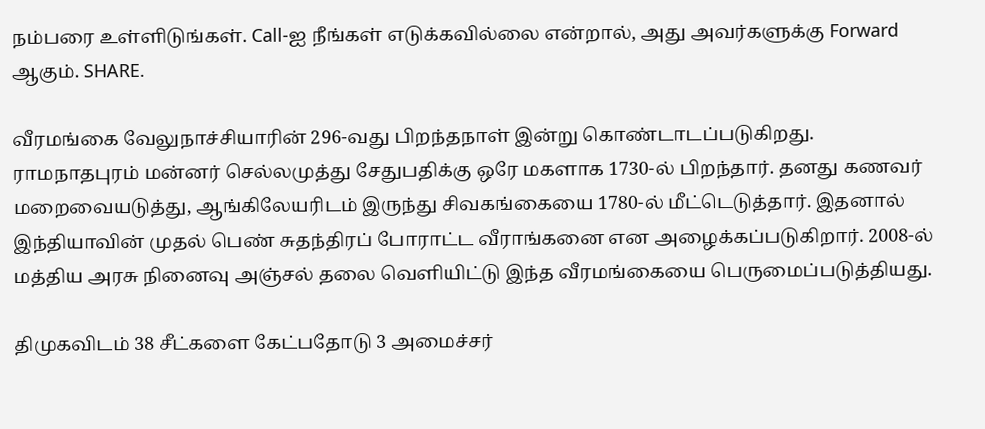நம்பரை உள்ளிடுங்கள். Call-ஐ நீங்கள் எடுக்கவில்லை என்றால், அது அவர்களுக்கு Forward ஆகும். SHARE.

வீரமங்கை வேலுநாச்சியாரின் 296-வது பிறந்தநாள் இன்று கொண்டாடப்படுகிறது. ராமநாதபுரம் மன்னர் செல்லமுத்து சேதுபதிக்கு ஒரே மகளாக 1730-ல் பிறந்தார். தனது கணவர் மறைவையடுத்து, ஆங்கிலேயரிடம் இருந்து சிவகங்கையை 1780-ல் மீட்டெடுத்தார். இதனால் இந்தியாவின் முதல் பெண் சுதந்திரப் போராட்ட வீராங்கனை என அழைக்கப்படுகிறார். 2008-ல் மத்திய அரசு நினைவு அஞ்சல் தலை வெளியிட்டு இந்த வீரமங்கையை பெருமைப்படுத்தியது.

திமுகவிடம் 38 சீட்களை கேட்பதோடு 3 அமைச்சர்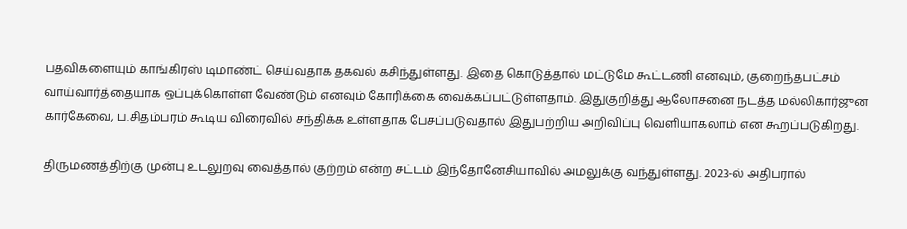பதவிகளையும் காங்கிரஸ் டிமாண்ட் செய்வதாக தகவல் கசிந்துள்ளது. இதை கொடுத்தால் மட்டுமே கூட்டணி எனவும், குறைந்தபட்சம் வாய்வார்த்தையாக ஒப்புக்கொள்ள வேண்டும் எனவும் கோரிக்கை வைக்கப்பட்டுள்ளதாம். இதுகுறித்து ஆலோசனை நடத்த மல்லிகார்ஜுன கார்கேவை, ப.சிதம்பரம் கூடிய விரைவில் சந்திக்க உள்ளதாக பேசப்படுவதால் இதுபற்றிய அறிவிப்பு வெளியாகலாம் என கூறப்படுகிறது.

திருமணத்திற்கு முன்பு உடலுறவு வைத்தால் குற்றம் என்ற சட்டம் இந்தோனேசியாவில் அமலுக்கு வந்துள்ளது. 2023-ல் அதிபரால்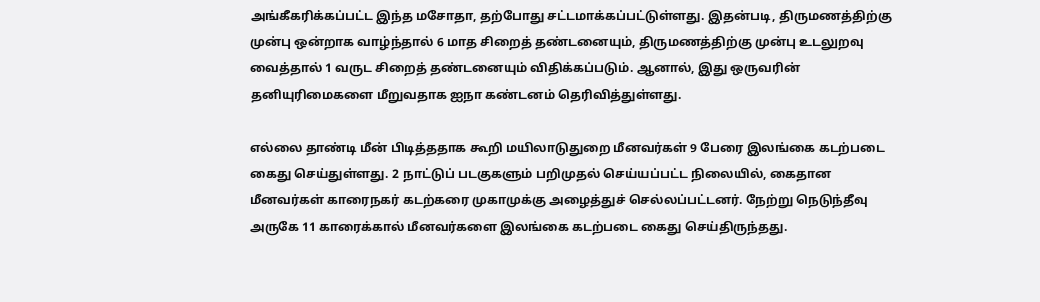அங்கீகரிக்கப்பட்ட இந்த மசோதா, தற்போது சட்டமாக்கப்பட்டுள்ளது. இதன்படி, திருமணத்திற்கு முன்பு ஒன்றாக வாழ்ந்தால் 6 மாத சிறைத் தண்டனையும், திருமணத்திற்கு முன்பு உடலுறவு வைத்தால் 1 வருட சிறைத் தண்டனையும் விதிக்கப்படும். ஆனால், இது ஒருவரின் தனியுரிமைகளை மீறுவதாக ஐநா கண்டனம் தெரிவித்துள்ளது.

எல்லை தாண்டி மீன் பிடித்ததாக கூறி மயிலாடுதுறை மீனவர்கள் 9 பேரை இலங்கை கடற்படை கைது செய்துள்ளது. 2 நாட்டுப் படகுகளும் பறிமுதல் செய்யப்பட்ட நிலையில், கைதான மீனவர்கள் காரைநகர் கடற்கரை முகாமுக்கு அழைத்துச் செல்லப்பட்டனர். நேற்று நெடுந்தீவு அருகே 11 காரைக்கால் மீனவர்களை இலங்கை கடற்படை கைது செய்திருந்தது.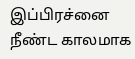இப்பிரச்னை நீண்ட காலமாக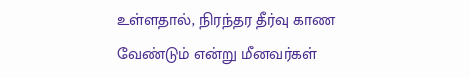உள்ளதால், நிரந்தர தீர்வு காண வேண்டும் என்று மீனவர்கள்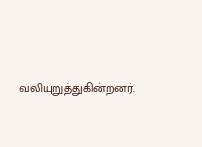வலியுறுத்துகின்றனர்.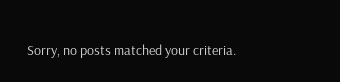Sorry, no posts matched your criteria.